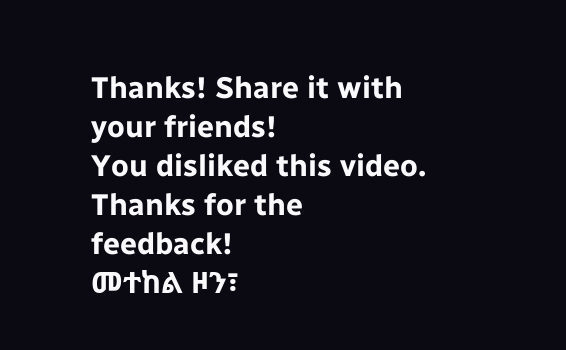Thanks! Share it with your friends!
You disliked this video. Thanks for the feedback!
መተከል ዞን፣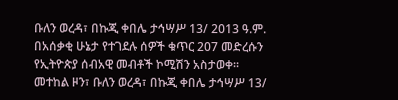ቡለን ወረዳ፣ በኩጂ ቀበሌ ታኅሣሥ 13/ 2013 ዓ.ም. በአሰቃቂ ሁኔታ የተገደሉ ሰዎች ቁጥር 207 መድረሱን የኢትዮጵያ ሰብአዊ መብቶች ኮሚሽን አስታወቀ።
መተከል ዞን፣ ቡለን ወረዳ፣ በኩጂ ቀበሌ ታኅሣሥ 13/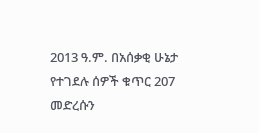2013 ዓ.ም. በአሰቃቂ ሁኔታ የተገደሉ ሰዎች ቁጥር 207 መድረሱን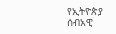የኢትዮጵያ ሰብአዊ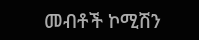መብቶች ኮሚሽን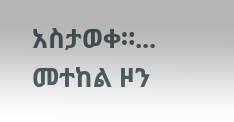አስታወቀ።...
መተከል ዞን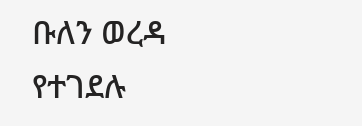ቡለን ወረዳ የተገደሉ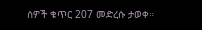ሰዎች ቁጥር 207 መድረሱ ታወቀ።